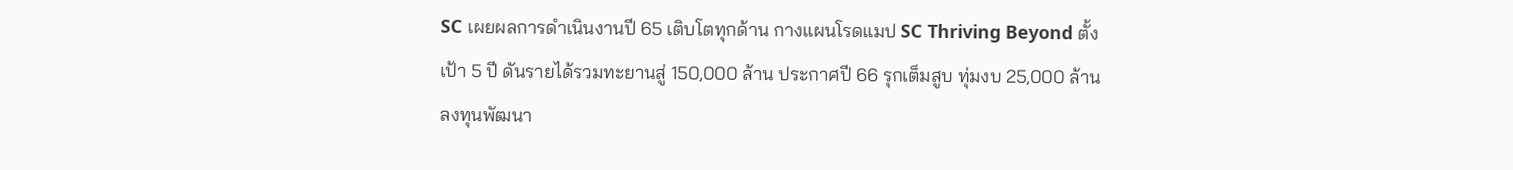SC เผยผลการดำเนินงานปี 65 เติบโตทุกด้าน กางแผนโรดแมป SC Thriving Beyond ตั้งเป้า 5 ปี ดันรายได้รวมทะยานสู่ 150,000 ล้าน ประกาศปี 66 รุกเต็มสูบ ทุ่มงบ 25,000 ล้าน ลงทุนพัฒนา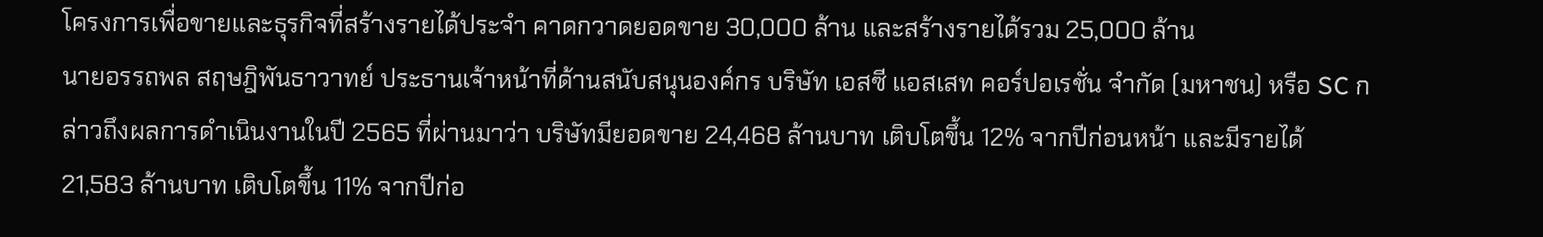โครงการเพื่อขายและธุรกิจที่สร้างรายได้ประจำ คาดกวาดยอดขาย 30,000 ล้าน และสร้างรายได้รวม 25,000 ล้าน
นายอรรถพล สฤษฎิพันธาวาทย์ ประธานเจ้าหน้าที่ด้านสนับสนุนองค์กร บริษัท เอสซี แอสเสท คอร์ปอเรชั่น จำกัด (มหาชน) หรือ SC กล่าวถึงผลการดำเนินงานในปี 2565 ที่ผ่านมาว่า บริษัทมียอดขาย 24,468 ล้านบาท เติบโตขึ้น 12% จากปีก่อนหน้า และมีรายได้ 21,583 ล้านบาท เติบโตขึ้น 11% จากปีก่อ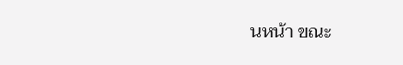นหน้า ขณะ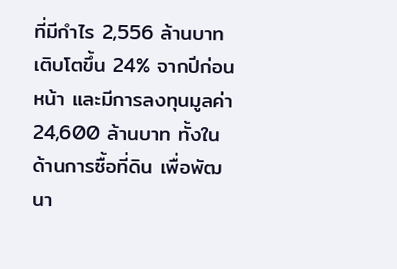ที่มีกำไร 2,556 ล้านบาท เติบโตขึ้น 24% จากปีก่อนหน้า และมีการลงทุนมูลค่า 24,600 ล้านบาท ทั้งในด้านการซื้อที่ดิน เพื่อพัฒนา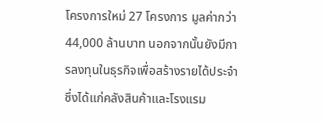โครงการใหม่ 27 โครงการ มูลค่ากว่า 44,000 ล้านบาท นอกจากนั้นยังมีการลงทุนในธุรกิจเพื่อสร้างรายได้ประจำซึ่งได้แก่คลังสินค้าและโรงแรม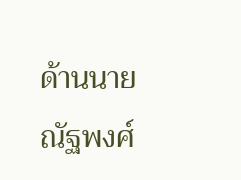ด้านนายณัฐพงศ์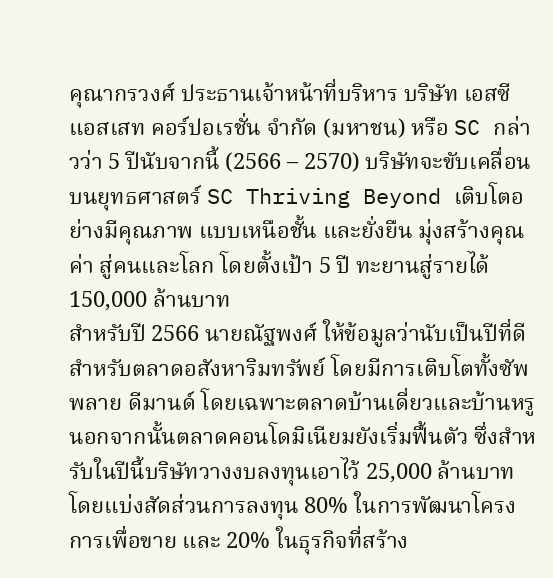คุณากรวงศ์ ประธานเจ้าหน้าที่บริหาร บริษัท เอสซี แอสเสท คอร์ปอเรชั่น จำกัด (มหาชน) หรือ SC กล่าวว่า 5 ปีนับจากนี้ (2566 – 2570) บริษัทจะขับเคลื่อนบนยุทธศาสตร์ SC Thriving Beyond เติบโตอย่างมีคุณภาพ แบบเหนือชั้น และยั่งยืน มุ่งสร้างคุณค่า สู่คนและโลก โดยตั้งเป้า 5 ปี ทะยานสู่รายได้ 150,000 ล้านบาท
สำหรับปี 2566 นายณัฐพงศ์ ให้ข้อมูลว่านับเป็นปีที่ดีสำหรับตลาดอสังหาริมทรัพย์ โดยมีการเติบโตทั้งซัพพลาย ดีมานด์ โดยเฉพาะตลาดบ้านเดี่ยวและบ้านหรู นอกจากนั้นตลาดคอนโดมิเนียมยังเริ่มฟื้นตัว ซึ่งสำหรับในปีนี้บริษัทวางงบลงทุนเอาไว้ 25,000 ล้านบาท โดยแบ่งสัดส่วนการลงทุน 80% ในการพัฒนาโครงการเพื่อขาย และ 20% ในธุรกิจที่สร้าง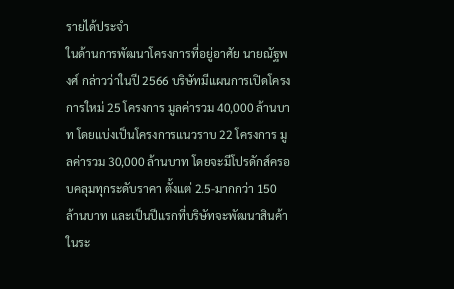รายได้ประจำ
ในด้านการพัฒนาโครงการที่อยู่อาศัย นายณัฐพงศ์ กล่าวว่าในปี 2566 บริษัทมีแผนการเปิดโครงการใหม่ 25 โครงการ มูลค่ารวม 40,000 ล้านบาท โดยแบ่งเป็นโครงการแนวราบ 22 โครงการ มูลค่ารวม 30,000 ล้านบาท โดยจะมีโปรดักส์ครอบคลุมทุกระดับราคา ตั้งแต่ 2.5-มากกว่า 150 ล้านบาท และเป็นปีแรกที่บริษัทจะพัฒนาสินค้าในระ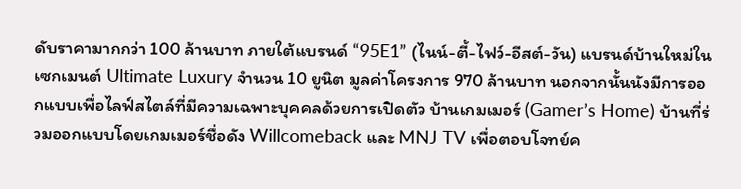ดับราคามากกว่า 100 ล้านบาท ภายใต้แบรนด์ “95E1” (ไนน์-ตี้-ไฟว์-อีสต์-วัน) แบรนด์บ้านใหม่ในเซกเมนต์ Ultimate Luxury จำนวน 10 ยูนิต มูลค่าโครงการ 970 ล้านบาท นอกจากนั้นนังมีการออกแบบเพื่อไลฟ์สไตล์ที่มีความเฉพาะบุคคลด้วยการเปิดตัว บ้านเกมเมอร์ (Gamer’s Home) บ้านที่ร่วมออกแบบโดยเกมเมอร์ชื่อดัง Willcomeback และ MNJ TV เพื่อตอบโจทย์ค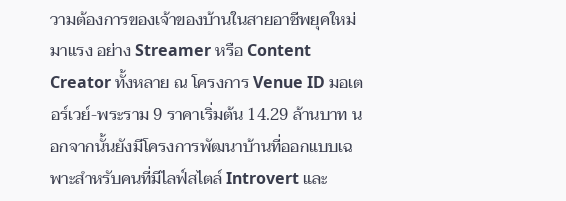วามต้องการของเจ้าของบ้านในสายอาชีพยุคใหม่มาแรง อย่าง Streamer หรือ Content Creator ทั้งหลาย ณ โครงการ Venue ID มอเตอร์เวย์-พระราม 9 ราคาเริ่มต้น 14.29 ล้านบาท นอกจากนั้นยังมีโครงการพัฒนาบ้านที่ออกแบบเฉพาะสำหรับคนที่มีไลฟ์สไตล์ Introvert และ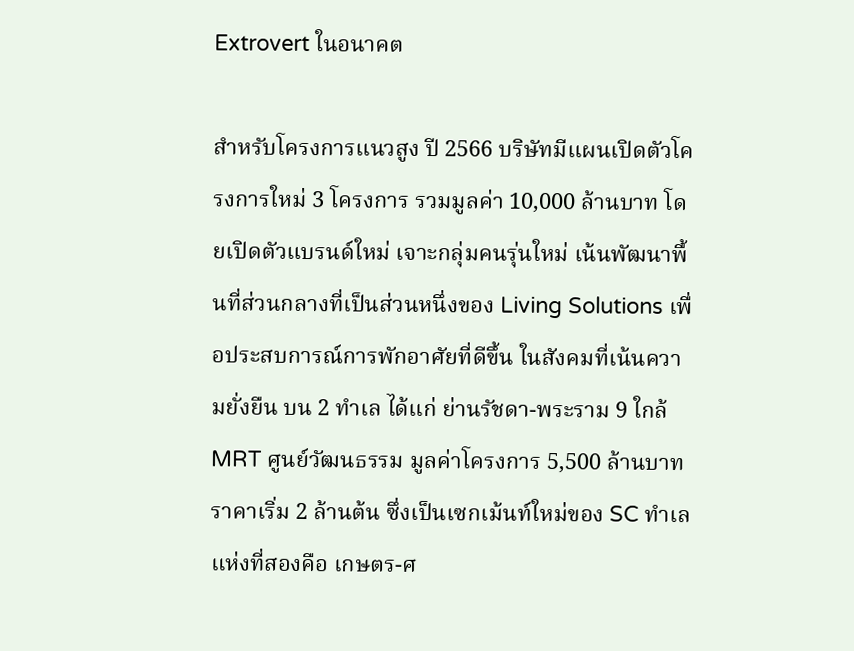Extrovert ในอนาคต

สำหรับโครงการแนวสูง ปี 2566 บริษัทมีแผนเปิดตัวโครงการใหม่ 3 โครงการ รวมมูลค่า 10,000 ล้านบาท โดยเปิดตัวแบรนด์ใหม่ เจาะกลุ่มคนรุ่นใหม่ เน้นพัฒนาพื้นที่ส่วนกลางที่เป็นส่วนหนึ่งของ Living Solutions เพื่อประสบการณ์การพักอาศัยที่ดีขึ้น ในสังคมที่เน้นความยั่งยืน บน 2 ทำเล ได้แก่ ย่านรัชดา-พระราม 9 ใกล้ MRT ศูนย์วัฒนธรรม มูลค่าโครงการ 5,500 ล้านบาท ราคาเริ่ม 2 ล้านต้น ซึ่งเป็นเซกเม้นท์ใหม่ของ SC ทำเลแห่งที่สองคือ เกษตร-ศ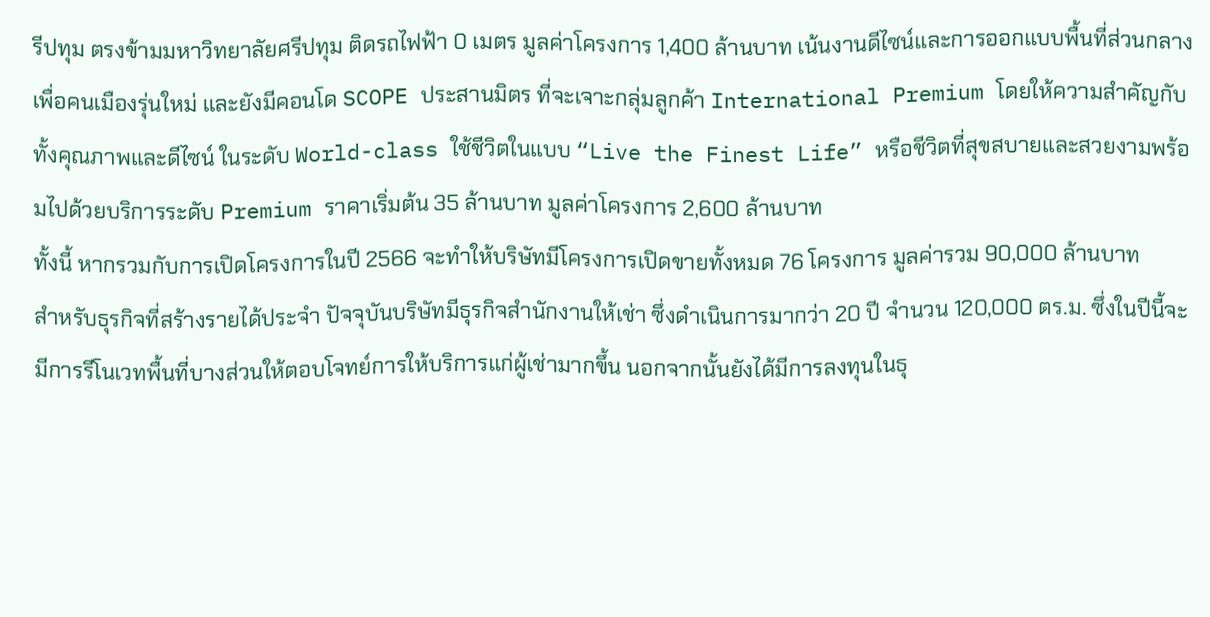รีปทุม ตรงข้ามมหาวิทยาลัยศรีปทุม ติดรถไฟฟ้า 0 เมตร มูลค่าโครงการ 1,400 ล้านบาท เน้นงานดีไซน์และการออกแบบพื้นที่ส่วนกลาง เพื่อคนเมืองรุ่นใหม่ และยังมีคอนโด SCOPE ประสานมิตร ที่จะเจาะกลุ่มลูกค้า International Premium โดยให้ความสำคัญกับทั้งคุณภาพและดีไซน์ ในระดับ World-class ใช้ชีวิตในแบบ “Live the Finest Life” หรือชีวิตที่สุขสบายและสวยงามพร้อมไปด้วยบริการระดับ Premium ราคาเริ่มต้น 35 ล้านบาท มูลค่าโครงการ 2,600 ล้านบาท
ทั้งนี้ หากรวมกับการเปิดโครงการในปี 2566 จะทำให้บริษัทมีโครงการเปิดขายทั้งหมด 76 โครงการ มูลค่ารวม 90,000 ล้านบาท
สำหรับธุรกิจที่สร้างรายได้ประจำ ปัจจุบันบริษัทมีธุรกิจสำนักงานให้เช่า ซึ่งดำเนินการมากว่า 20 ปี จำนวน 120,000 ตร.ม. ซึ่งในปีนี้จะมีการรีโนเวทพื้นที่บางส่วนให้ตอบโจทย์การให้บริการแก่ผู้เช่ามากขึ้น นอกจากนั้นยังได้มีการลงทุนในธุ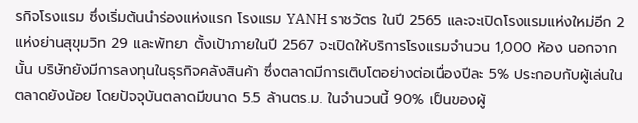รกิจโรงแรม ซึ่งเริ่มต้นนำร่องแห่งแรก โรงแรม YANH ราชวัตร ในปี 2565 และจะเปิดโรงแรมแห่งใหม่อีก 2 แห่งย่านสุขุมวิท 29 และพัทยา ตั้งเป้าภายในปี 2567 จะเปิดให้บริการโรงแรมจำนวน 1,000 ห้อง นอกจากนั้น บริษัทยังมีการลงทุนในธุรกิจคลังสินค้า ซึ่งตลาดมีการเติบโตอย่างต่อเนื่องปีละ 5% ประกอบกับผู้เล่นในตลาดยังน้อย โดยปัจจุบันตลาดมีขนาด 5.5 ล้านตร.ม. ในจำนวนนี้ 90% เป็นของผู้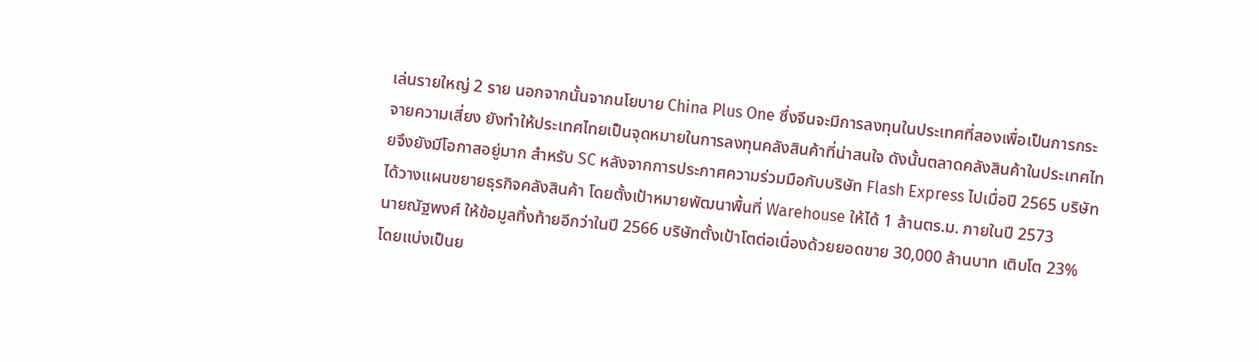เล่นรายใหญ่ 2 ราย นอกจากนั้นจากนโยบาย China Plus One ซึ่งจีนจะมีการลงทุนในประเทศที่สองเพื่อเป็นการกระจายความเสี่ยง ยังทำให้ประเทศไทยเป็นจุดหมายในการลงทุนคลังสินค้าที่น่าสนใจ ดังนั้นตลาดคลังสินค้าในประเทศไทยจึงยังมีโอกาสอยู่มาก สำหรับ SC หลังจากการประกาศความร่วมมือกับบริษัท Flash Express ไปเมื่อปี 2565 บริษัทได้วางแผนขยายธุรกิจคลังสินค้า โดยตั้งเป้าหมายพัฒนาพื้นที่ Warehouse ให้ได้ 1 ล้านตร.ม. ภายในปี 2573
นายณัฐพงศ์ ให้ข้อมูลทิ้งท้ายอีกว่าในปี 2566 บริษัทตั้งเป้าโตต่อเนื่องด้วยยอดขาย 30,000 ล้านบาท เติบโต 23% โดยแบ่งเป็นย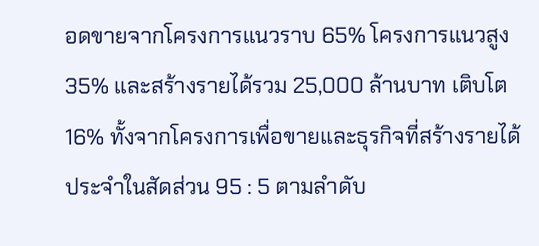อดขายจากโครงการแนวราบ 65% โครงการแนวสูง 35% และสร้างรายได้รวม 25,000 ล้านบาท เติบโต 16% ทั้งจากโครงการเพื่อขายและธุรกิจที่สร้างรายได้ประจำในสัดส่วน 95 : 5 ตามลำดับ